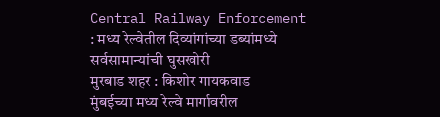Central Railway Enforcement : मध्य रेल्वेतील दिव्यांगांच्या डब्यांमध्ये सर्वसामान्यांची घुसखोरी
मुरबाड शहर : किशोर गायकवाड
मुंबईच्या मध्य रेल्वे मार्गावरील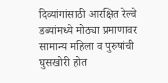दिव्यांगांसाठी आरक्षित रेल्वे डब्यांमध्ये मोठ्या प्रमाणावर सामान्य महिला व पुरुषांची घुसखोरी होत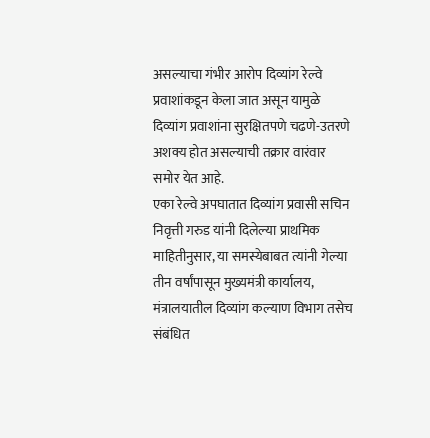असल्याचा गंभीर आरोप दिव्यांग रेल्वे प्रवाशांकडून केला जात असून यामुळे दिव्यांग प्रवाशांना सुरक्षितपणे चढणे-उतरणे अशक्य होत असल्याची तक्रार वारंवार समोर येत आहे.
एका रेल्वे अपघातात दिव्यांग प्रवासी सचिन निवृत्ती गरुड यांनी दिलेल्या प्राथमिक माहितीनुसार, या समस्येबाबत त्यांनी गेल्या तीन वर्षांपासून मुख्यमंत्री कार्यालय, मंत्रालयातील दिव्यांग कल्याण विभाग तसेच संबंधित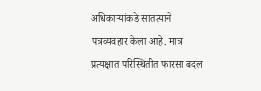अधिकाऱ्यांकडे सातत्याने पत्रव्यवहार केला आहे. मात्र प्रत्यक्षात परिस्थितीत फारसा बदल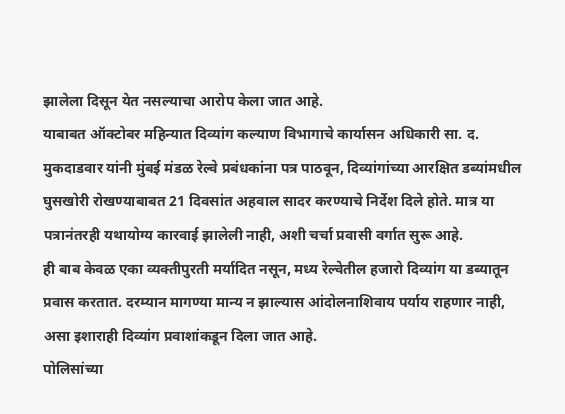झालेला दिसून येत नसल्याचा आरोप केला जात आहे.
याबाबत ऑक्टोबर महिन्यात दिव्यांग कल्याण विभागाचे कार्यासन अधिकारी सा. द. मुकदाडवार यांनी मुंबई मंडळ रेल्वे प्रबंधकांना पत्र पाठवून, दिव्यांगांच्या आरक्षित डब्यांमधील घुसखोरी रोखण्याबाबत 21 दिवसांत अहवाल सादर करण्याचे निर्देश दिले होते. मात्र या पत्रानंतरही यथायोग्य कारवाई झालेली नाही, अशी चर्चा प्रवासी वर्गात सुरू आहे.
ही बाब केवळ एका व्यक्तीपुरती मर्यादित नसून, मध्य रेल्वेतील हजारो दिव्यांग या डब्यातून प्रवास करतात. दरम्यान मागण्या मान्य न झाल्यास आंदोलनाशिवाय पर्याय राहणार नाही, असा इशाराही दिव्यांग प्रवाशांकडून दिला जात आहे.
पोलिसांच्या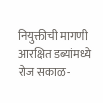नियुक्तीची मागणी
आरक्षित डब्यांमध्ये रोज सकाळ-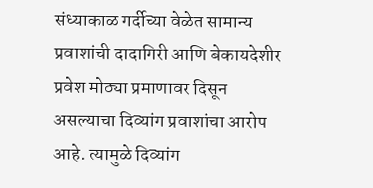संध्याकाळ गर्दीच्या वेळेत सामान्य प्रवाशांची दादागिरी आणि बेकायदेशीर प्रवेश मोठ्या प्रमाणावर दिसून असल्याचा दिव्यांग प्रवाशांचा आरोप आहे. त्यामुळे दिव्यांग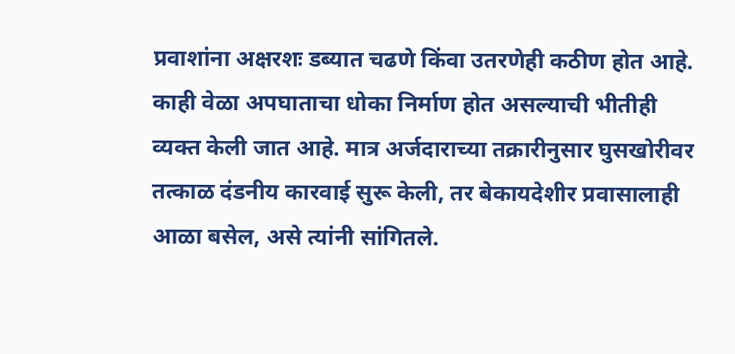प्रवाशांना अक्षरशः डब्यात चढणे किंवा उतरणेही कठीण होत आहे. काही वेळा अपघाताचा धोका निर्माण होत असल्याची भीतीही व्यक्त केली जात आहे. मात्र अर्जदाराच्या तक्रारीनुसार घुसखोरीवर तत्काळ दंडनीय कारवाई सुरू केली, तर बेकायदेशीर प्रवासालाही आळा बसेल, असे त्यांनी सांगितले.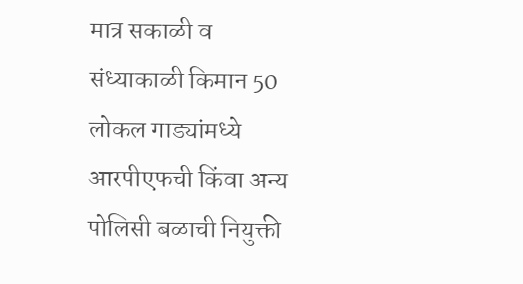मात्र सकाळी व संध्याकाळी किमान 50 लोकल गाड्यांमध्ये आरपीएफची किंवा अन्य पोलिसी बळाची नियुक्ती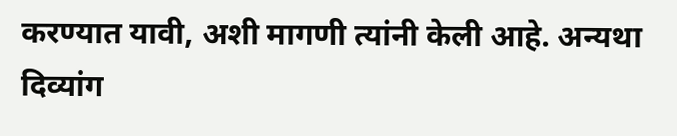करण्यात यावी, अशी मागणी त्यांनी केली आहे. अन्यथा दिव्यांग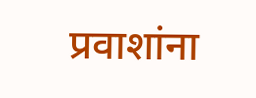प्रवाशांना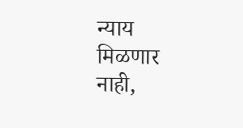न्याय मिळणार नाही,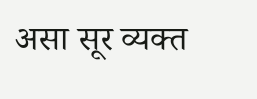असा सूर व्यक्त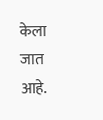केला जात आहे.